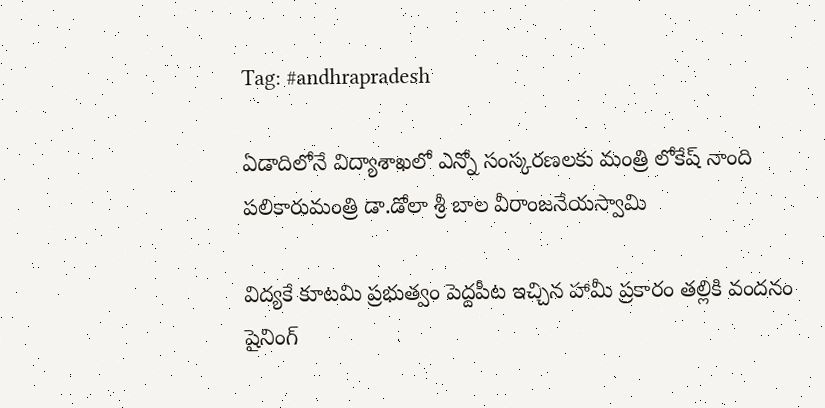Tag: #andhrapradesh

ఏడాదిలోనే విద్యాశాఖలో ఎన్నో సంస్కరణలకు మంత్రి లోకేష్ నాంది పలికారుమంత్రి డా.డోలా శ్రీ బాల వీరాంజనేయస్వామి

విద్యకే కూటమి ప్రభుత్వం పెద్దపీట ఇచ్చిన హామీ ప్రకారం తల్లికి వందనం షైనింగ్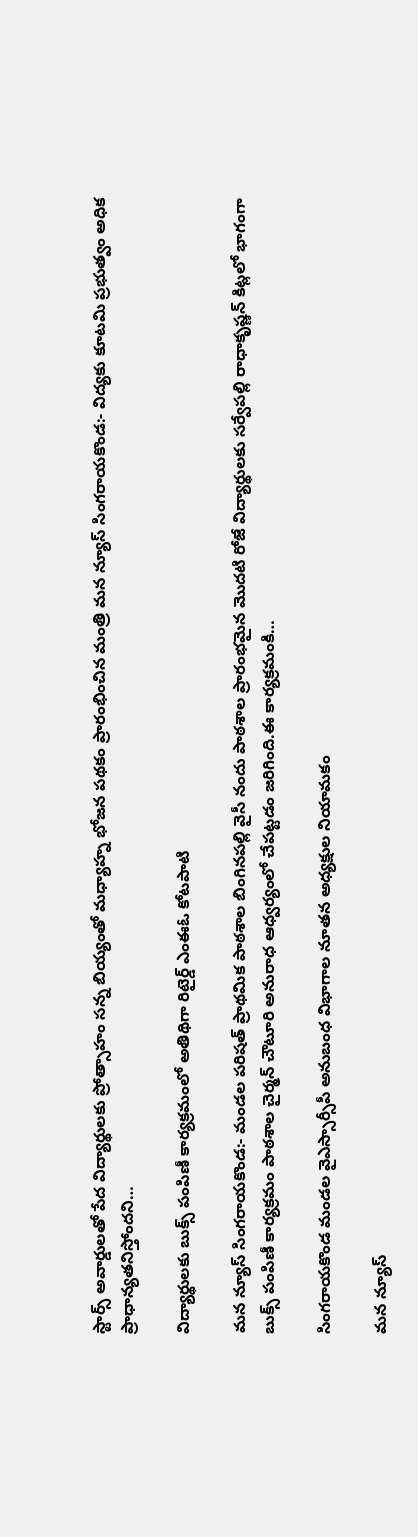స్టార్స్ అవార్డులతో పేద విద్యార్థులకు ప్రోత్సాహం సన్న బియ్యంతో మధ్యాహ్న భోజన పథకం ప్రారంభించిన మంత్రి మన న్యూస్ సింగరాయకొండ:- విద్యకు కూటమి ప్రభుత్వం అధిక ప్రాధాన్యతనిస్తోందని…

విద్యార్థులకు బుక్స్ పంపిణీ కార్యక్రమంలో అతిథిగా రిటైర్డ్ ఎంఈఓ కోటపాటి

మన న్యూస్ సింగరాయకొండ:- మండల పరిషత్ ప్రాథమిక పాఠశాల బింగినపల్లి వైసీ నందు పాఠశాల ప్రారంభమైన మొదటి రోజే విద్యార్థులకు సర్వేపల్లి రాధాకృష్ణన్ కిట్లలో భాగంగా బుక్స్ పంపిణీ కార్యక్రమం పాఠశాల చైర్మన్ చౌటూరి అనురాధ ఆధ్వర్యంలో చేపట్టడం జరిగింది.ఈ కార్యక్రమంకి…

సింగరాయకొండ మండల వైఎస్సార్సీపీ అనుబంధ విభాగాల నూతన అధ్యక్షుల నియామకం

మన న్యూస్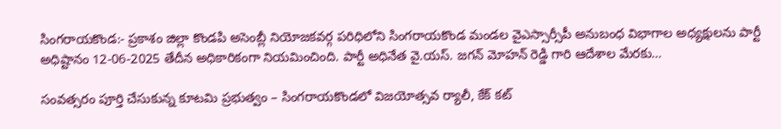సింగరాయకొండ:- ప్రకాశం జిల్లా కొండపి అసెంబ్లీ నియోజకవర్గ పరిధిలోని సింగరాయకొండ మండల వైఎస్సార్సీపీ అనుబంధ విభాగాల అధ్యక్షులను పార్టీ అధిష్టానం 12-06-2025 తేదీన అధికారికంగా నియమించింది. పార్టీ అధినేత వై.యస్. జగన్ మోహన్ రెడ్డి గారి ఆదేశాల మేరకు…

సంవత్సరం పూర్తి చేసుకున్న కూటమి ప్రభుత్వం – సింగరాయకొండలో విజయోత్సవ ర్యాలీ, కేక్ కట్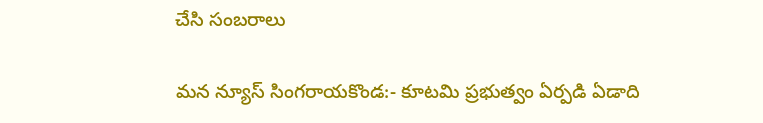చేసి సంబరాలు

మన న్యూస్ సింగరాయకొండ:- కూటమి ప్రభుత్వం ఏర్పడి ఏడాది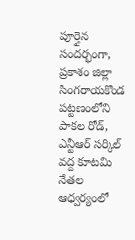పూర్తైన సందర్భంగా, ప్రకాశం జిల్లా సింగరాయకొండ పట్టణంలోని పాకల రోడ్, ఎన్టీఆర్ సర్కిల్ వద్ద కూటమి నేతల ఆధ్వర్యంలో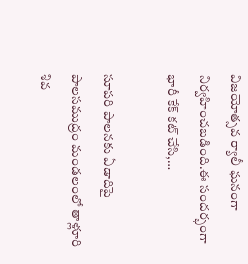విజయోత్సవ ర్యాలీ ఘనంగా నిర్వహించబడింది.ఈ సందర్భంగా భారీ కేక్ కట్ చేసి,…

సూపరి పాలనకు ఏడాదిపై పాలసముద్రం మండలంలో తాళ్లూరి శివ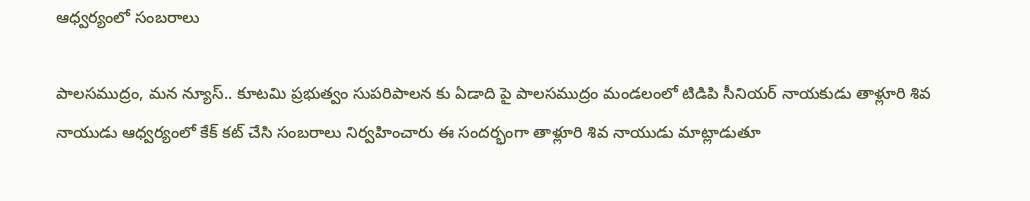ఆధ్వర్యంలో సంబరాలు

పాలసముద్రం, మన న్యూస్.. కూటమి ప్రభుత్వం సుపరిపాలన కు ఏడాది పై పాలసముద్రం మండలంలో టిడిపి సీనియర్ నాయకుడు తాళ్లూరి శివ నాయుడు ఆధ్వర్యంలో కేక్ కట్ చేసి సంబరాలు నిర్వహించారు ఈ సందర్భంగా తాళ్లూరి శివ నాయుడు మాట్లాడుతూ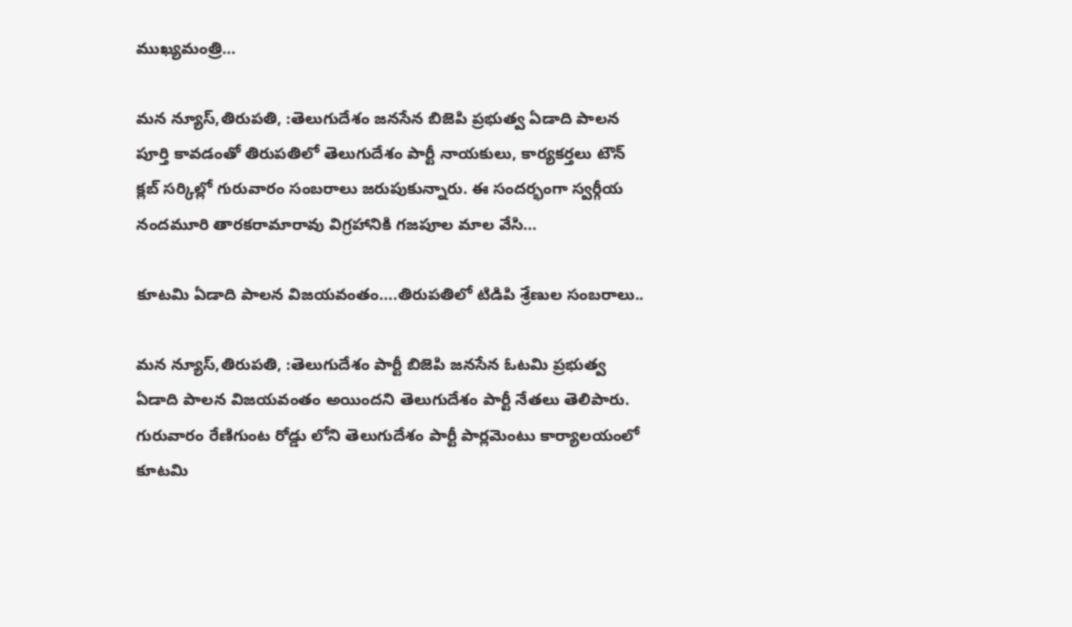ముఖ్యమంత్రి…

మన న్యూస్,తిరుపతి, :తెలుగుదేశం జనసేన బిజెపి ప్రభుత్వ ఏడాది పాలన పూర్తి కావడంతో తిరుపతిలో తెలుగుదేశం పార్టీ నాయకులు, కార్యకర్తలు టౌన్ క్లబ్ సర్కిల్లో గురువారం సంబరాలు జరుపుకున్నారు. ఈ సందర్భంగా స్వర్గీయ నందమూరి తారకరామారావు విగ్రహానికి గజపూల మాల వేసి…

కూటమి ఏడాది పాలన విజయవంతం….తిరుపతిలో టిడిపి శ్రేణుల సంబరాలు..

మన న్యూస్,తిరుపతి, :తెలుగుదేశం పార్టీ బిజెపి జనసేన ఓటమి ప్రభుత్వ ఏడాది పాలన విజయవంతం అయిందని తెలుగుదేశం పార్టీ నేతలు తెలిపారు. గురువారం రేణిగుంట రోడ్డు లోని తెలుగుదేశం పార్టీ పార్లమెంటు కార్యాలయంలో కూటమి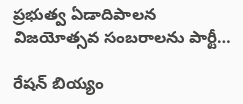ప్రభుత్వ ఏడాదిపాలన విజయోత్సవ సంబరాలను పార్టీ…

రేషన్ బియ్యం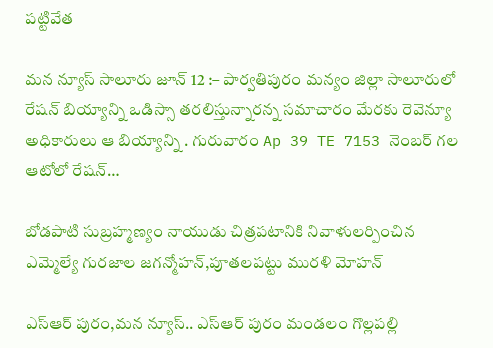పట్టివేత

మన న్యూస్ సాలూరు జూన్ 12 :– పార్వతిపురం మన్యం జిల్లా సాలూరులో రేషన్ బియ్యాన్ని ఒడిస్సా తరలిస్తున్నారన్న సమాచారం మేరకు రెవెన్యూ అధికారులు ఆ బియ్యాన్ని . గురువారం Ap 39 TE 7153 నెంబర్ గల ఆటోలో రేషన్…

బోడపాటి సుబ్రహ్మణ్యం నాయుడు చిత్రపటానికి నివాళులర్పించిన ఎమ్మెల్యే గురజాల జగన్మోహన్,పూతలపట్టు మురళి మోహన్

ఎస్ఆర్ పురం,మన న్యూస్.. ఎస్ఆర్ పురం మండలం గొల్లపల్లి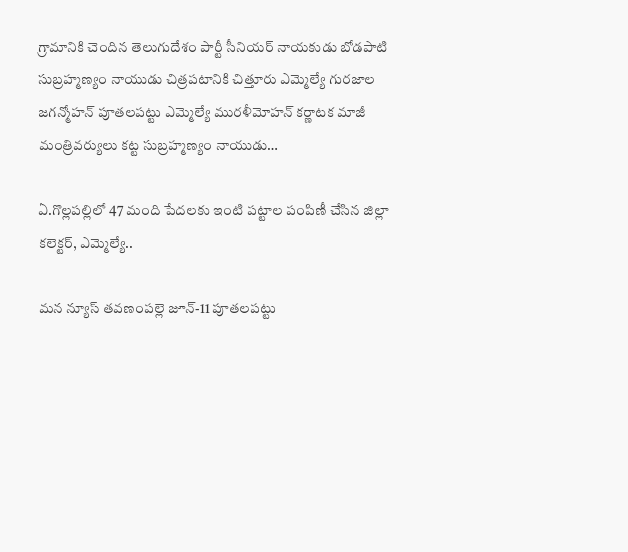గ్రామానికి చెందిన తెలుగుదేశం పార్టీ సీనియర్ నాయకుడు బోడపాటి సుబ్రహ్మణ్యం నాయుడు చిత్రపటానికి చిత్తూరు ఎమ్మెల్యే గురజాల జగన్మోహన్ పూతలపట్టు ఎమ్మెల్యే మురళీమోహన్ కర్ణాటక మాజీ మంత్రివర్యులు కట్ట సుబ్రహ్మణ్యం నాయుడు…

ఏ.గొల్లపల్లిలో 47 మంది పేదలకు ఇంటి పట్టాల పంపిణీ చేసిన జిల్లా కలెక్టర్, ఎమ్మెల్యే..

మన న్యూస్ తవణంపల్లె జూన్-11 పూతలపట్టు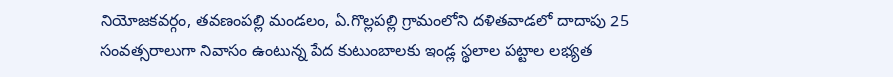నియోజకవర్గం, తవణంపల్లి మండలం, ఏ.గొల్లపల్లి గ్రామంలోని దళితవాడలో దాదాపు 25 సంవత్సరాలుగా నివాసం ఉంటున్న పేద కుటుంబాలకు ఇండ్ల స్థలాల పట్టాల లభ్యత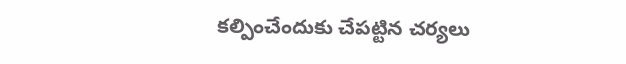కల్పించేందుకు చేపట్టిన చర్యలు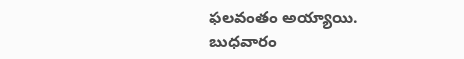ఫలవంతం అయ్యాయి. బుధవారం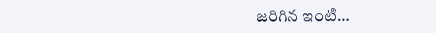జరిగిన ఇంటి…